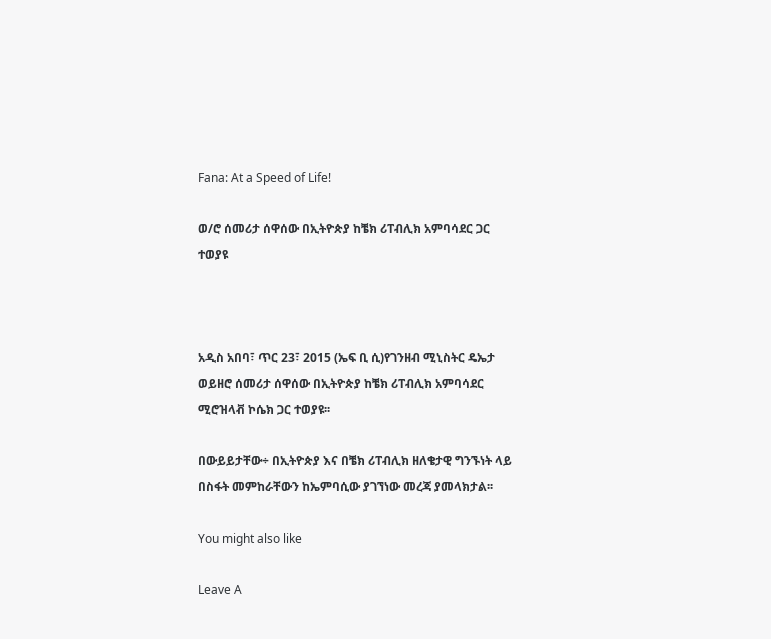Fana: At a Speed of Life!

ወ/ሮ ሰመሪታ ሰዋሰው በኢትዮጵያ ከቼክ ሪፐብሊክ አምባሳደር ጋር ተወያዩ



አዲስ አበባ፣ ጥር 23፣ 2015 (ኤፍ ቢ ሲ)የገንዘብ ሚኒስትር ዴኤታ ወይዘሮ ሰመሪታ ሰዋሰው በኢትዮጵያ ከቼክ ሪፐብሊክ አምባሳደር ሚሮዝላቭ ኮሴክ ጋር ተወያዩ፡፡

በውይይታቸው÷ በኢትዮጵያ እና በቼክ ሪፐብሊክ ዘለቄታዊ ግንኙነት ላይ በስፋት መምከራቸውን ከኤምባሲው ያገኘነው መረጃ ያመላክታል፡፡

You might also like

Leave A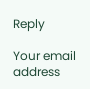Reply

Your email address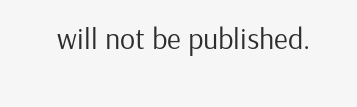will not be published.